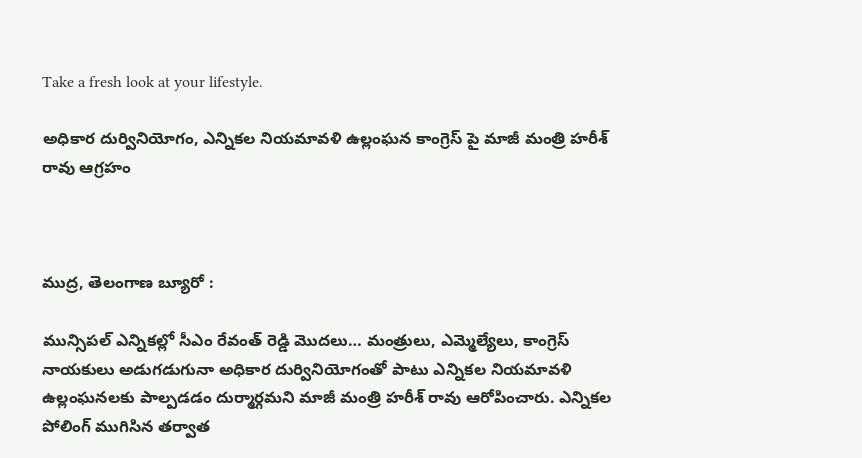Take a fresh look at your lifestyle.

అధికార దుర్వినియోగం, ఎన్నికల నియమావళి ఉల్లంఘన కాంగ్రెస్ పై మాజీ మంత్రి హరీశ్ రావు ఆగ్రహం



ముద్ర, తెలంగాణ బ్యూరో :

మున్సిపల్ ఎన్నికల్లో సీఎం రేవంత్ రెడ్డి మొదలు… మంత్రులు, ఎమ్మెల్యేలు, కాంగ్రెస్‌ నాయకులు అడుగడుగునా అధికార దుర్వినియోగంతో పాటు ఎన్నికల నియమావళి ఉల్లంఘనలకు పాల్పడడం దుర్మార్గమని మాజీ మంత్రి హరీశ్ రావు ఆరోపించారు. ఎన్నికల పోలింగ్ ముగిసిన తర్వాత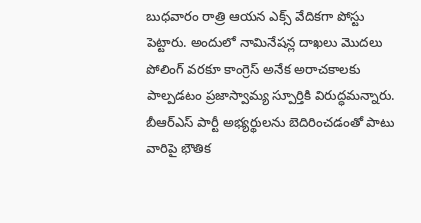బుధవారం రాత్రి ఆయన ఎక్స్ వేదికగా పోస్టు పెట్టారు. అందులో నామినేషన్ల దాఖలు మొదలు పోలింగ్‌ వరకూ కాంగ్రెస్ అనేక అరాచకాలకు పాల్పడటం ప్రజాస్వామ్య స్పూర్తికి విరుద్ధమన్నారు. బీఆర్ఎస్ పార్టీ అభ్యర్థులను బెదిరించడంతో పాటు వారిపై భౌతిక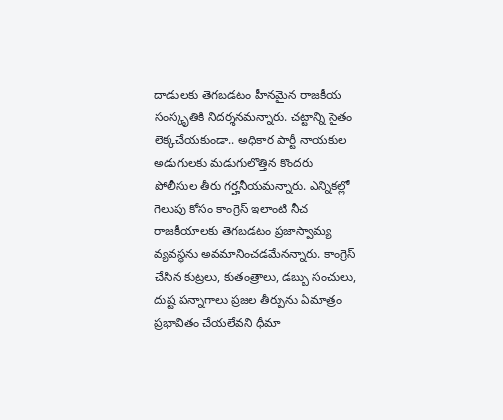దాడులకు తెగబడటం హీనమైన రాజకీయ సంస్కృతికి నిదర్శనమన్నారు. చట్టాన్ని సైతం లెక్కచేయకుండా.. అధికార పార్టీ నాయకుల అడుగులకు మడుగులొత్తిన కొందరు పోలీసుల తీరు గర్హనీయమన్నారు. ఎన్నికల్లో గెలుపు కోసం కాంగ్రెస్ ఇలాంటి నీచ రాజకీయాలకు తెగబడటం ప్రజాస్వామ్య వ్యవస్థను అవమానించడమేనన్నారు. కాంగ్రెస్ చేసిన కుట్రలు, కుతంత్రాలు, డబ్బు సంచులు, దుష్ట పన్నాగాలు ప్రజల తీర్పును ఏమాత్రం ప్రభావితం చేయలేవని ధీమా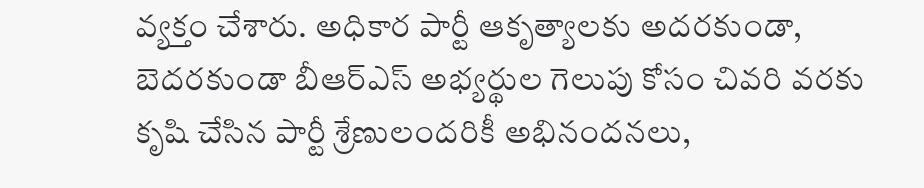వ్యక్తం చేశారు. అధికార పార్టీ ఆకృత్యాలకు అదరకుండా, బెదరకుండా బీఆర్ఎస్ అభ్యర్థుల గెలుపు కోసం చివరి వరకు కృషి చేసిన పార్టీ శ్రేణులందరికీ అభినందనలు,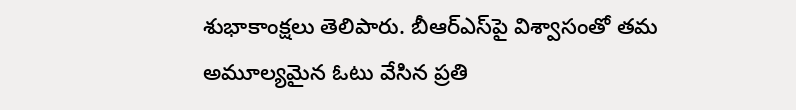శుభాకాంక్షలు తెలిపారు. బీఆర్‌ఎస్‌పై విశ్వాసంతో తమ అమూల్యమైన ఓటు వేసిన ప్రతి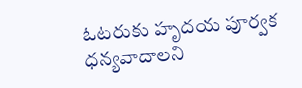ఓటరుకు హృదయ పూర్వక ధన్యవాదాలని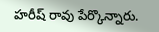హరీష్ రావు పేర్కొన్నారు.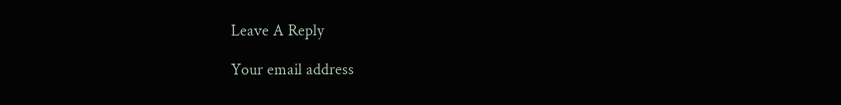Leave A Reply

Your email address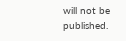will not be published.